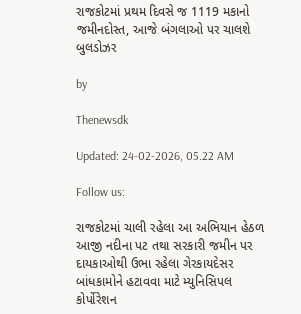રાજકોટમાં પ્રથમ દિવસે જ 1119 મકાનો જમીનદોસ્ત, આજે બંગલાઓ પર ચાલશે બુલડોઝર

by

Thenewsdk

Updated: 24-02-2026, 05.22 AM

Follow us:

રાજકોટમાં ચાલી રહેલા આ અભિયાન હેઠળ આજી નદીના પટ તથા સરકારી જમીન પર દાયકાઓથી ઉભા રહેલા ગેરકાયદેસર બાંધકામોને હટાવવા માટે મ્યુનિસિપલ કોર્પોરેશન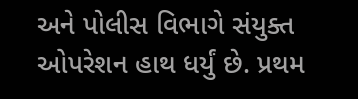અને પોલીસ વિભાગે સંયુક્ત ઓપરેશન હાથ ધર્યું છે. પ્રથમ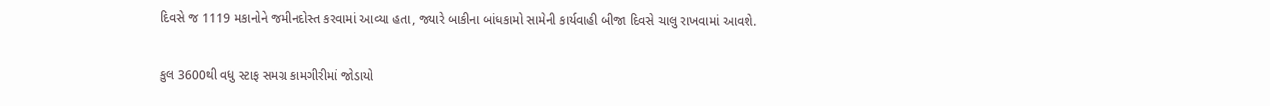દિવસે જ 1119 મકાનોને જમીનદોસ્ત કરવામાં આવ્યા હતા, જ્યારે બાકીના બાંધકામો સામેની કાર્યવાહી બીજા દિવસે ચાલુ રાખવામાં આવશે.

કુલ 3600થી વધુ સ્ટાફ સમગ્ર કામગીરીમાં જોડાયો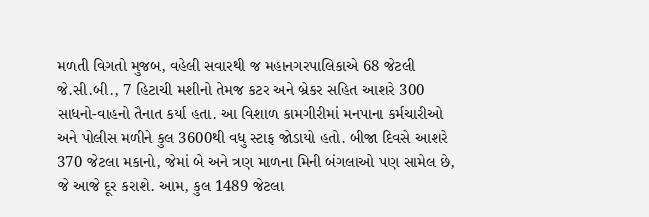મળતી વિગતો મુજબ, વહેલી સવારથી જ મહાનગરપાલિકાએ 68 જેટલી જે.સી.બી., 7 હિટાચી મશીનો તેમજ કટર અને બ્રેકર સહિત આશરે 300 સાધનો-વાહનો તૈનાત કર્યા હતા. આ વિશાળ કામગીરીમાં મનપાના કર્મચારીઓ અને પોલીસ મળીને કુલ 3600થી વધુ સ્ટાફ જોડાયો હતો. બીજા દિવસે આશરે 370 જેટલા મકાનો, જેમાં બે અને ત્રણ માળના મિની બંગલાઓ પણ સામેલ છે, જે આજે દૂર કરાશે. આમ, કુલ 1489 જેટલા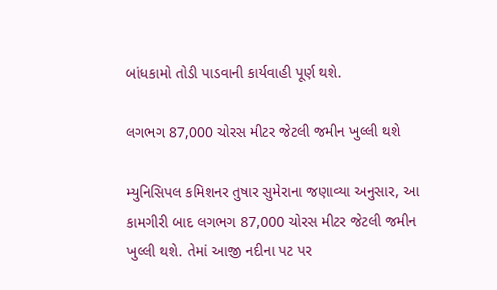બાંધકામો તોડી પાડવાની કાર્યવાહી પૂર્ણ થશે.

લગભગ 87,000 ચોરસ મીટર જેટલી જમીન ખુલ્લી થશે

મ્યુનિસિપલ કમિશનર તુષાર સુમેરાના જણાવ્યા અનુસાર, આ કામગીરી બાદ લગભગ 87,000 ચોરસ મીટર જેટલી જમીન ખુલ્લી થશે. તેમાં આજી નદીના પટ પર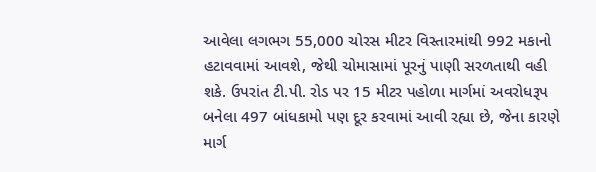આવેલા લગભગ 55,000 ચોરસ મીટર વિસ્તારમાંથી 992 મકાનો હટાવવામાં આવશે, જેથી ચોમાસામાં પૂરનું પાણી સરળતાથી વહી શકે. ઉપરાંત ટી.પી. રોડ પર 15 મીટર પહોળા માર્ગમાં અવરોધરૂપ બનેલા 497 બાંધકામો પણ દૂર કરવામાં આવી રહ્યા છે, જેના કારણે માર્ગ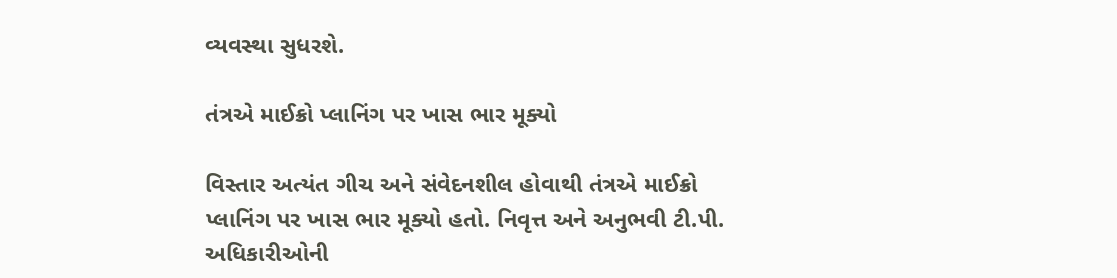વ્યવસ્થા સુધરશે.

તંત્રએ માઈક્રો પ્લાનિંગ પર ખાસ ભાર મૂક્યો

વિસ્તાર અત્યંત ગીચ અને સંવેદનશીલ હોવાથી તંત્રએ માઈક્રો પ્લાનિંગ પર ખાસ ભાર મૂક્યો હતો. નિવૃત્ત અને અનુભવી ટી.પી. અધિકારીઓની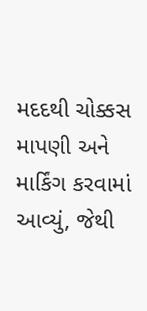મદદથી ચોક્કસ માપણી અને માર્કિંગ કરવામાં આવ્યું, જેથી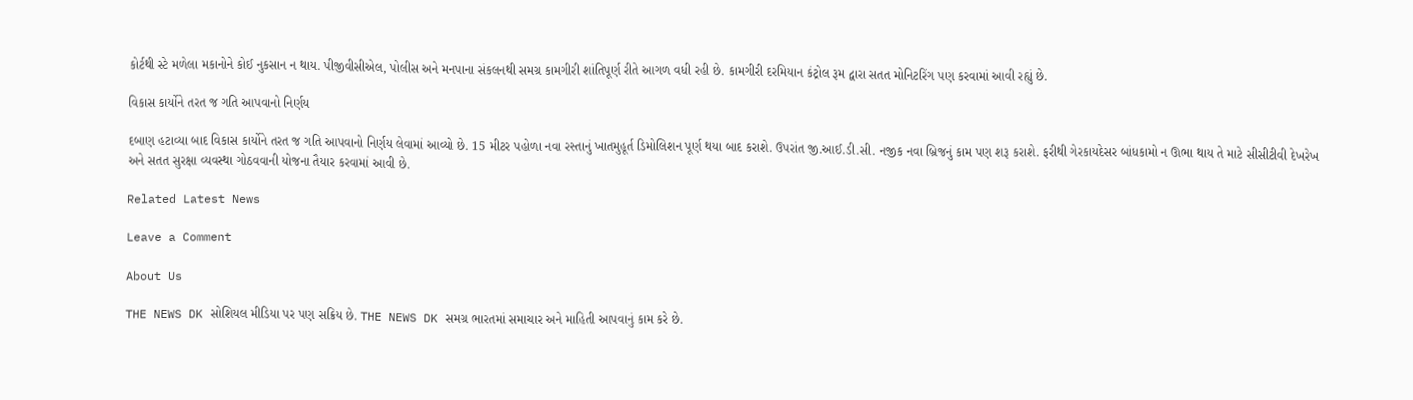કોર્ટથી સ્ટે મળેલા મકાનોને કોઈ નુકસાન ન થાય. પીજીવીસીએલ, પોલીસ અને મનપાના સંકલનથી સમગ્ર કામગીરી શાંતિપૂર્ણ રીતે આગળ વધી રહી છે. કામગીરી દરમિયાન કંટ્રોલ રૂમ દ્વારા સતત મોનિટરિંગ પણ કરવામાં આવી રહ્યું છે.

વિકાસ કાર્યોને તરત જ ગતિ આપવાનો નિર્ણય

દબાણ હટાવ્યા બાદ વિકાસ કાર્યોને તરત જ ગતિ આપવાનો નિર્ણય લેવામાં આવ્યો છે. 15 મીટર પહોળા નવા રસ્તાનું ખાતમુહૂર્ત ડિમોલિશન પૂર્ણ થયા બાદ કરાશે. ઉપરાંત જી.આઈ.ડી.સી. નજીક નવા બ્રિજનું કામ પણ શરૂ કરાશે. ફરીથી ગેરકાયદેસર બાંધકામો ન ઊભા થાય તે માટે સીસીટીવી દેખરેખ અને સતત સુરક્ષા વ્યવસ્થા ગોઠવવાની યોજના તૈયાર કરવામાં આવી છે.

Related Latest News

Leave a Comment

About Us

THE NEWS DK સોશિયલ મીડિયા પર પણ સક્રિય છે. THE NEWS DK સમગ્ર ભારતમાં સમાચાર અને માહિતી આપવાનું કામ કરે છે.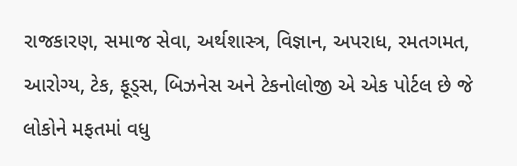રાજકારણ, સમાજ સેવા, અર્થશાસ્ત્ર, વિજ્ઞાન, અપરાધ, રમતગમત, આરોગ્ય, ટેક, ફૂડ્સ, બિઝનેસ અને ટેકનોલોજી એ એક પોર્ટલ છે જે લોકોને મફતમાં વધુ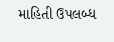માહિતી ઉપલબ્ધ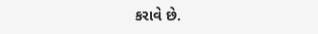કરાવે છે.